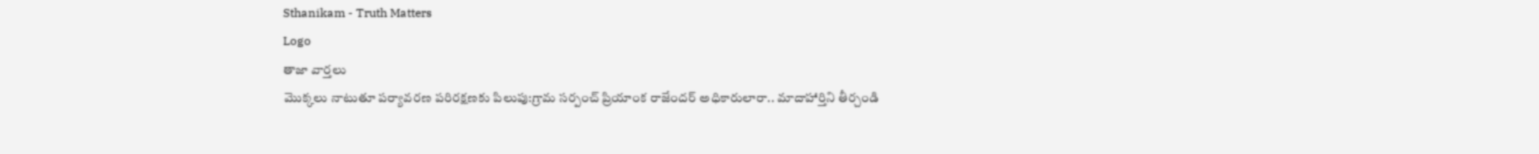Sthanikam - Truth Matters
Logo
తాజా వార్తలు
మొక్కలు నాటుతూ పర్యావరణ పరిరక్షణకు పిలుపు:గ్రామ సర్పంచ్ ప్రియాంక రాజేందర్ అధికారులారా.. మాదాహార్తిని తీర్చండి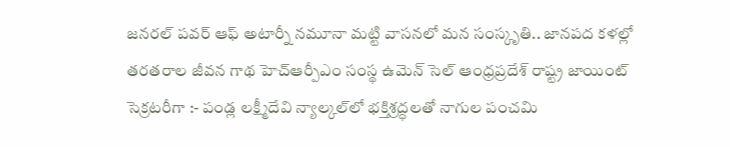జనరల్ పవర్ ఆఫ్ అటార్నీ నమూనా మట్టి వాసనలో మన సంస్కృతి.. జానపద కళల్లో తరతరాల జీవన గాథ హెచ్ఆర్పీఎం సంస్థ ఉమెన్ సెల్ ఆంధ్రప్రదేశ్ రాష్ట్ర జాయింట్ సెక్రటరీగా :- పండ్ల లక్ష్మీదేవి న్యాల్కల్‌లో భక్తిశ్రద్ధలతో నాగుల పంచమి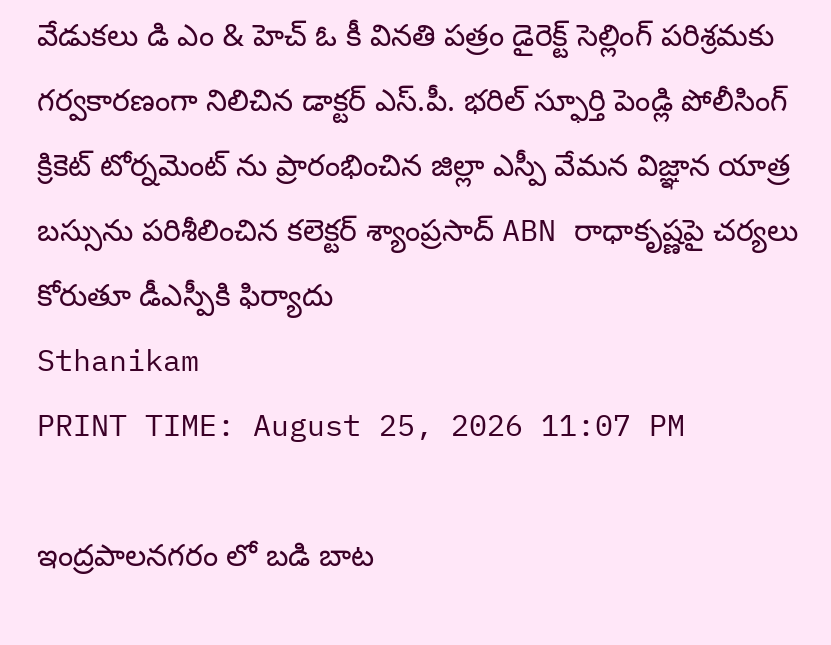వేడుకలు డి ఎం & హెచ్ ఓ కీ వినతి పత్రం డైరెక్ట్ సెల్లింగ్ పరిశ్రమకు గర్వకారణంగా నిలిచిన డాక్టర్ ఎస్.పీ. భరిల్ స్ఫూర్తి పెండ్లి పోలీసింగ్ క్రికెట్ టోర్నమెంట్ ను ప్రారంభించిన జిల్లా ఎస్పీ వేమన విజ్ఞాన యాత్ర బస్సును పరిశీలించిన కలెక్టర్ శ్యాంప్రసాద్ ABN రాధాకృష్ణపై చర్యలు కోరుతూ డీఎస్పీకి ఫిర్యాదు
Sthanikam
PRINT TIME: August 25, 2026 11:07 PM

ఇంద్రపాలనగరం లో బడి బాట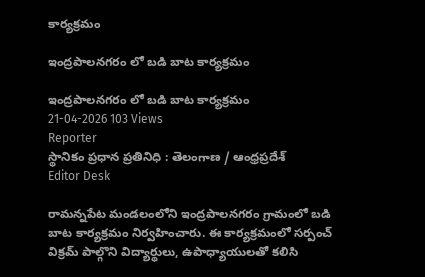కార్యక్రమం

ఇంద్రపాలనగరం లో బడి బాట కార్యక్రమం

ఇంద్రపాలనగరం లో బడి బాట కార్యక్రమం
21-04-2026 103 Views
Reporter
స్థానికం ప్రధాన ప్రతినిధి : తెలంగాణ / ఆంధ్రప్రదేశ్
Editor Desk

రామన్నపేట మండలంలోని ఇంద్రపాలనగరం గ్రామంలో బడి బాట కార్యక్రమం నిర్వహించారు. ఈ కార్యక్రమంలో సర్పంచ్ విక్రమ్ పాల్గొని విద్యార్థులు, ఉపాధ్యాయులతో కలిసి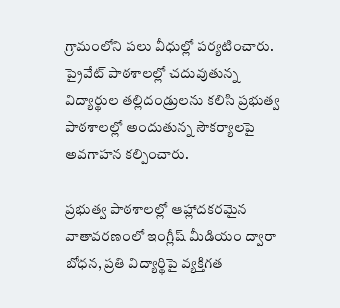గ్రామంలోని పలు వీధుల్లో పర్యటించారు. ప్రైవేట్ పాఠశాలల్లో చదువుతున్న విద్యార్థుల తల్లిదండ్రులను కలిసి ప్రభుత్వ పాఠశాలల్లో అందుతున్న సౌకర్యాలపై అవగాహన కల్పించారు.

ప్రభుత్వ పాఠశాలల్లో ఆహ్లాదకరమైన వాతావరణంలో ఇంగ్లీష్ మీడియం ద్వారా బోధన, ప్రతి విద్యార్థిపై వ్యక్తిగత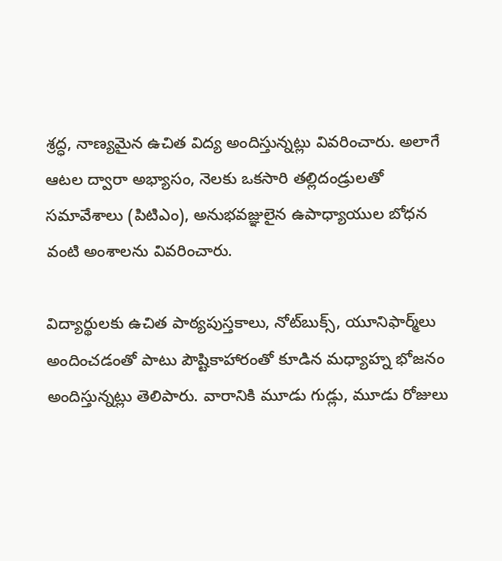శ్రద్ధ, నాణ్యమైన ఉచిత విద్య అందిస్తున్నట్లు వివరించారు. అలాగే ఆటల ద్వారా అభ్యాసం, నెలకు ఒకసారి తల్లిదండ్రులతో సమావేశాలు (పిటిఎం), అనుభవజ్ఞులైన ఉపాధ్యాయుల బోధన వంటి అంశాలను వివరించారు.

విద్యార్థులకు ఉచిత పాఠ్యపుస్తకాలు, నోట్‌బుక్స్, యూనిఫార్మ్‌లు అందించడంతో పాటు పౌష్టికాహారంతో కూడిన మధ్యాహ్న భోజనం అందిస్తున్నట్లు తెలిపారు. వారానికి మూడు గుడ్లు, మూడు రోజులు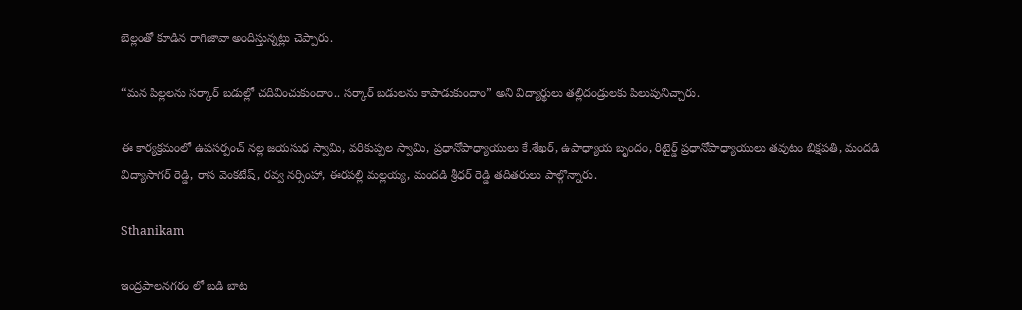బెల్లంతో కూడిన రాగిజావా అందిస్తున్నట్లు చెప్పారు.

“మన పిల్లలను సర్కార్ బడుల్లో చదివించుకుందాం.. సర్కార్ బడులను కాపాడుకుందాం” అని విద్యార్థులు తల్లిదండ్రులకు పిలుపునిచ్చారు.

ఈ కార్యక్రమంలో ఉపసర్పంచ్ నల్ల జయసుధ స్వామి, వరికుప్పల స్వామి, ప్రధానోపాధ్యాయులు కే.శేఖర్, ఉపాధ్యాయ బృందం, రిటైర్డ్ ప్రధానోపాధ్యాయులు తవుటం బిక్షపతి, మందడి విద్యాసాగర్ రెడ్డి, రాస వెంకటేష్, రవ్వ నర్సింహా, ఈరపల్లి మల్లయ్య, మందడి శ్రీధర్ రెడ్డి తదితరులు పాల్గొన్నారు.

Sthanikam

ఇంద్రపాలనగరం లో బడి బాట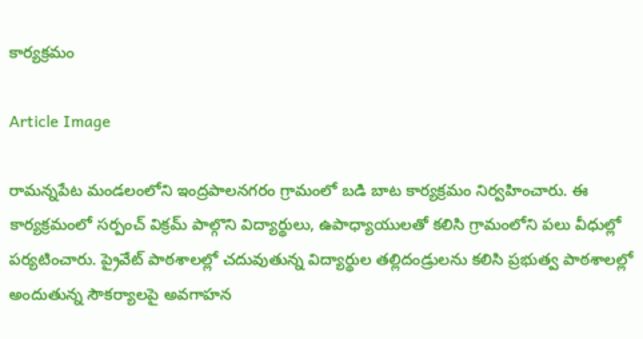కార్యక్రమం

Article Image

రామన్నపేట మండలంలోని ఇంద్రపాలనగరం గ్రామంలో బడి బాట కార్యక్రమం నిర్వహించారు. ఈ కార్యక్రమంలో సర్పంచ్ విక్రమ్ పాల్గొని విద్యార్థులు, ఉపాధ్యాయులతో కలిసి గ్రామంలోని పలు వీధుల్లో పర్యటించారు. ప్రైవేట్ పాఠశాలల్లో చదువుతున్న విద్యార్థుల తల్లిదండ్రులను కలిసి ప్రభుత్వ పాఠశాలల్లో అందుతున్న సౌకర్యాలపై అవగాహన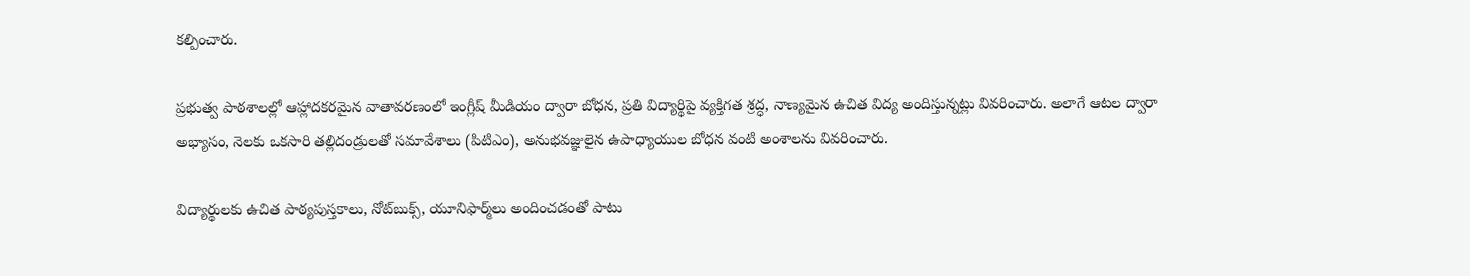కల్పించారు.

ప్రభుత్వ పాఠశాలల్లో ఆహ్లాదకరమైన వాతావరణంలో ఇంగ్లీష్ మీడియం ద్వారా బోధన, ప్రతి విద్యార్థిపై వ్యక్తిగత శ్రద్ధ, నాణ్యమైన ఉచిత విద్య అందిస్తున్నట్లు వివరించారు. అలాగే ఆటల ద్వారా అభ్యాసం, నెలకు ఒకసారి తల్లిదండ్రులతో సమావేశాలు (పిటిఎం), అనుభవజ్ఞులైన ఉపాధ్యాయుల బోధన వంటి అంశాలను వివరించారు.

విద్యార్థులకు ఉచిత పాఠ్యపుస్తకాలు, నోట్‌బుక్స్, యూనిఫార్మ్‌లు అందించడంతో పాటు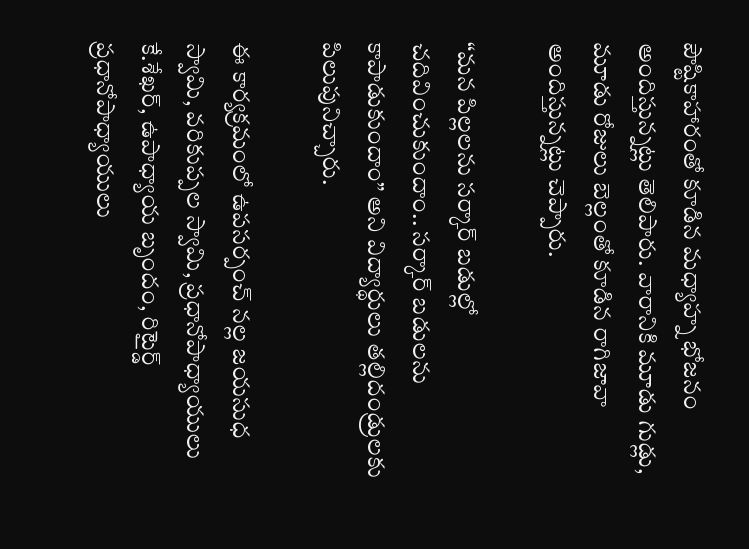పౌష్టికాహారంతో కూడిన మధ్యాహ్న భోజనం అందిస్తున్నట్లు తెలిపారు. వారానికి మూడు గుడ్లు, మూడు రోజులు బెల్లంతో కూడిన రాగిజావా అందిస్తున్నట్లు చెప్పారు.

“మన పిల్లలను సర్కార్ బడుల్లో చదివించుకుందాం.. సర్కార్ బడులను కాపాడుకుందాం” అని విద్యార్థులు తల్లిదండ్రులకు పిలుపునిచ్చారు.

ఈ కార్యక్రమంలో ఉపసర్పంచ్ నల్ల జయసుధ స్వామి, వరికుప్పల స్వామి, ప్రధానోపాధ్యాయులు కే.శేఖర్, ఉపాధ్యాయ బృందం, రిటైర్డ్ ప్రధానోపాధ్యాయులు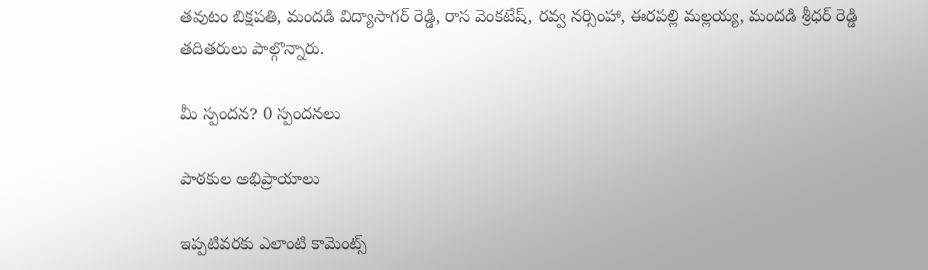తవుటం బిక్షపతి, మందడి విద్యాసాగర్ రెడ్డి, రాస వెంకటేష్, రవ్వ నర్సింహా, ఈరపల్లి మల్లయ్య, మందడి శ్రీధర్ రెడ్డి తదితరులు పాల్గొన్నారు.

మీ స్పందన? 0 స్పందనలు

పాఠకుల అభిప్రాయాలు

ఇప్పటివరకు ఎలాంటి కామెంట్స్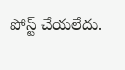పోస్ట్ చేయలేదు.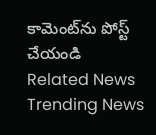కామెంట్‌ను పోస్ట్ చేయండి
Related News
Trending News